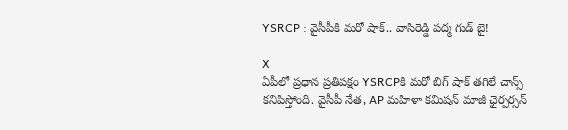YSRCP : వైసీపీకి మరో షాక్.. వాసిరెడ్డి పద్మ గుడ్ బై!

X
ఏపీలో ప్రధాన ప్రతిపక్షం YSRCPకి మరో బిగ్ షాక్ తగిలే చాన్స్ కనిపిస్తోంది. వైసీపీ నేత, AP మహిళా కమిషన్ మాజీ ఛైర్పర్సన్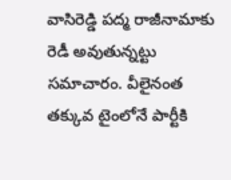వాసిరెడ్డి పద్మ రాజీనామాకు రెడీ అవుతున్నట్టు సమాచారం. వీలైనంత తక్కువ టైంలోనే పార్టీకి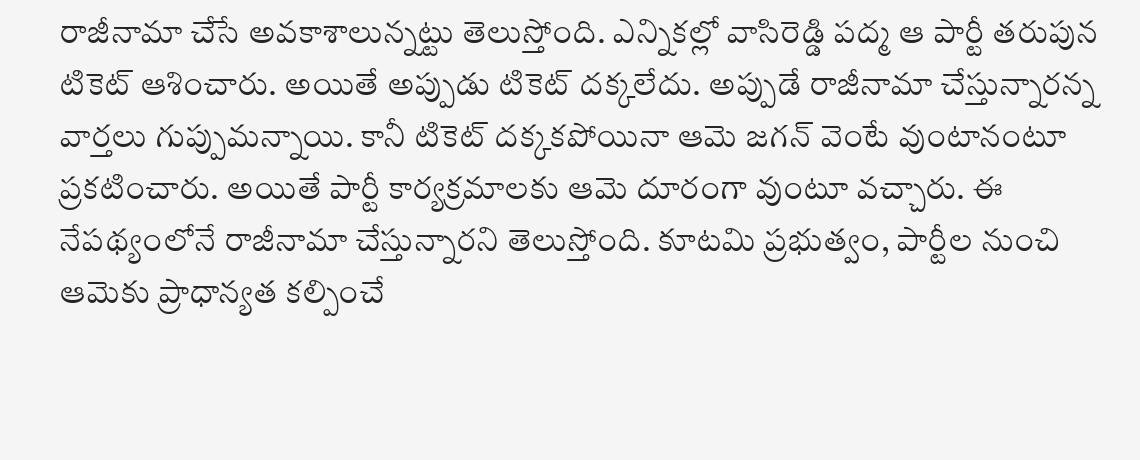రాజీనామా చేసే అవకాశాలున్నట్టు తెలుస్తోంది. ఎన్నికల్లో వాసిరెడ్డి పద్మ ఆ పార్టీ తరుపున టికెట్ ఆశించారు. అయితే అప్పుడు టికెట్ దక్కలేదు. అప్పుడే రాజీనామా చేస్తున్నారన్న వార్తలు గుప్పుమన్నాయి. కానీ టికెట్ దక్కకపోయినా ఆమె జగన్ వెంటే వుంటానంటూ ప్రకటించారు. అయితే పార్టీ కార్యక్రమాలకు ఆమె దూరంగా వుంటూ వచ్చారు. ఈ నేపథ్యంలోనే రాజీనామా చేస్తున్నారని తెలుస్తోంది. కూటమి ప్రభుత్వం, పార్టీల నుంచి ఆమెకు ప్రాధాన్యత కల్పించే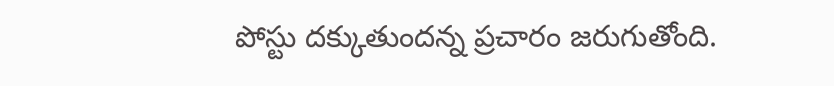పోస్టు దక్కుతుందన్న ప్రచారం జరుగుతోంది.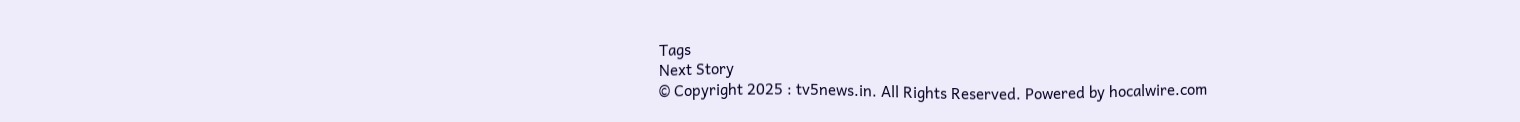Tags
Next Story
© Copyright 2025 : tv5news.in. All Rights Reserved. Powered by hocalwire.com